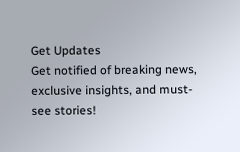Get Updates
Get notified of breaking news, exclusive insights, and must-see stories!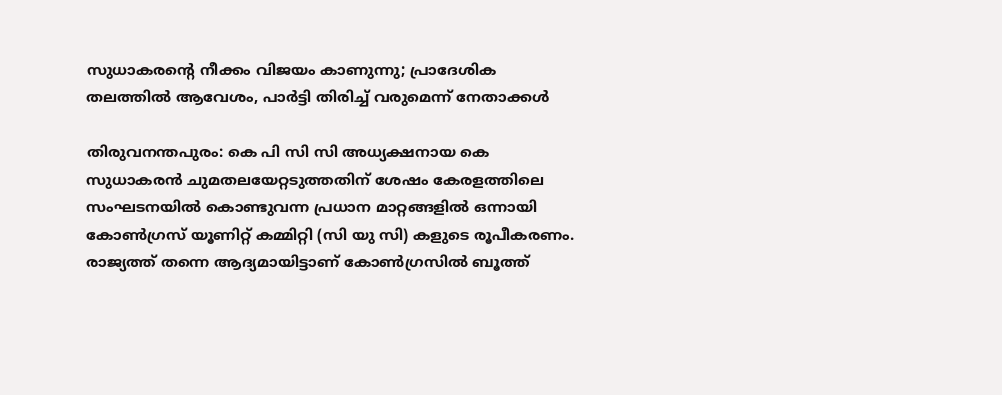സുധാകരന്റെ നീക്കം വിജയം കാണുന്നു; പ്രാദേശിക തലത്തില്‍ ആവേശം, പാര്‍ട്ടി തിരിച്ച് വരുമെന്ന് നേതാക്കള്‍

തിരുവനന്തപുരം: കെ പി സി സി അധ്യക്ഷനായ കെ സുധാകരന്‍ ചുമതലയേറ്റടുത്തതിന് ശേഷം കേരളത്തിലെ സംഘടനയില്‍ കൊണ്ടുവന്ന പ്രധാന മാറ്റങ്ങളില്‍ ഒന്നായി കോൺഗ്രസ് യൂണിറ്റ് കമ്മിറ്റി (സി യു സി) കളുടെ രൂപീകരണം. രാജ്യത്ത് തന്നെ ആദ്യമായിട്ടാണ് കോണ്‍ഗ്രസില്‍ ബൂത്ത്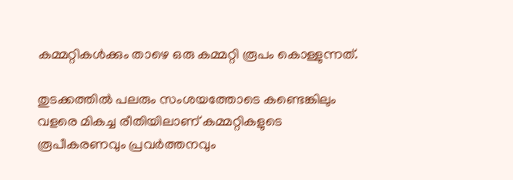കമ്മറ്റികള്‍ക്കും താഴെ ഒരു കമ്മറ്റി രൂപം കൊള്ളുന്നത്.

തുടക്കത്തില്‍ പലരും സംശയത്തോടെ കണ്ടെങ്കിലും വളരെ മികച്ച രീതിയിലാണ് കമ്മറ്റികളുടെ രൂപീകരണവും പ്രവര്‍ത്തനവും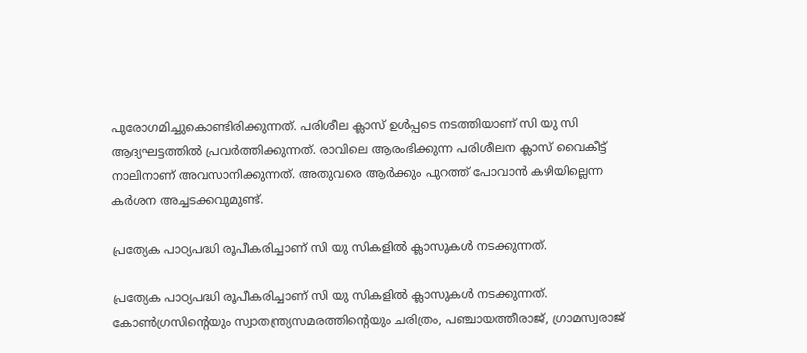പുരോഗമിച്ചുകൊണ്ടിരിക്കുന്നത്. പരിശീല ക്ലാസ് ഉള്‍പ്പടെ നടത്തിയാണ് സി യു സി ആദ്യഘട്ടത്തില്‍ പ്രവര്‍ത്തിക്കുന്നത്. രാവിലെ ആരംഭിക്കുന്ന പരിശീലന ക്ലാസ് വൈകീട്ട് നാലിനാണ് അവസാനിക്കുന്നത്. അതുവരെ ആര്‍ക്കും പുറത്ത് പോവാന്‍ കഴിയില്ലെന്ന കര്‍ശന അച്ചടക്കവുമുണ്ട്.

പ്രത്യേക പാഠ്യപദ്ധി രൂപീകരിച്ചാണ് സി യു സികളില്‍ ക്ലാസുകള്‍ നടക്കുന്നത്.

പ്രത്യേക പാഠ്യപദ്ധി രൂപീകരിച്ചാണ് സി യു സികളില്‍ ക്ലാസുകള്‍ നടക്കുന്നത്. കോൺഗ്രസിന്റെയും സ്വാതന്ത്ര്യസമരത്തിന്റെയും ചരിത്രം, പഞ്ചായത്തീരാജ്, ഗ്രാമസ്വരാജ്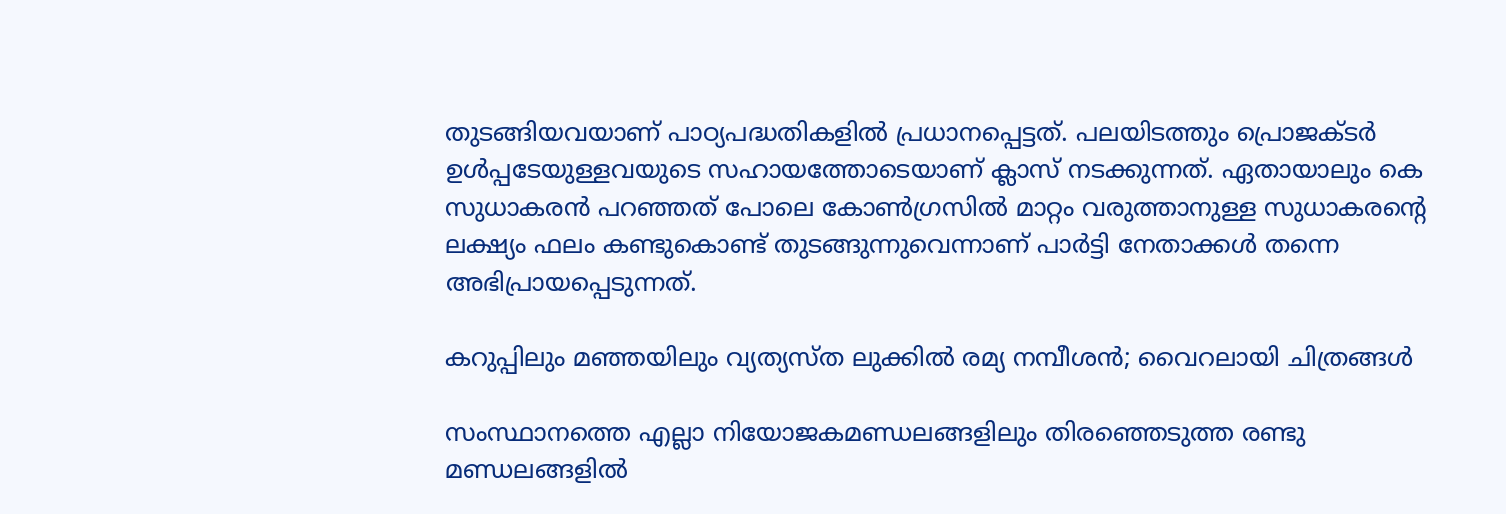തുടങ്ങിയവയാണ് പാഠ്യപദ്ധതികളില്‍ പ്രധാനപ്പെട്ടത്. പലയിടത്തും പ്രൊജക്ടര്‍ ഉള്‍പ്പടേയുള്ളവയുടെ സഹായത്തോടെയാണ് ക്ലാസ് നടക്കുന്നത്. ഏതായാലും കെ സുധാകരന്‍ പറഞ്ഞത് പോലെ കോണ്‍ഗ്രസില്‍ മാറ്റം വരുത്താനുള്ള സുധാകരന്റെ ലക്ഷ്യം ഫലം കണ്ടുകൊണ്ട് തുടങ്ങുന്നുവെന്നാണ് പാര്‍ട്ടി നേതാക്കള്‍ തന്നെ അഭിപ്രായപ്പെടുന്നത്.

കറുപ്പിലും മഞ്ഞയിലും വ്യത്യസ്ത ലുക്കില്‍ രമ്യ നമ്പീശന്‍; വൈറലായി ചിത്രങ്ങള്‍

സംസ്ഥാനത്തെ എല്ലാ നിയോജകമണ്ഡലങ്ങളിലും തിരഞ്ഞെടുത്ത രണ്ടു മണ്ഡലങ്ങളിൽ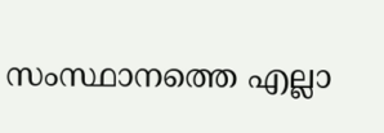സംസ്ഥാനത്തെ എല്ലാ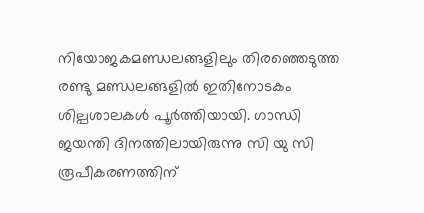നിയോജകമണ്ഡലങ്ങളിലും തിരഞ്ഞെടുത്ത രണ്ടു മണ്ഡലങ്ങളിൽ ഇതിനോടകം ശില്പശാലകൾ പൂർത്തിയായി. ഗാന്ധി ജയന്തി ദിനത്തിലായിരുന്നു സി യു സി രൂപീകരണത്തിന്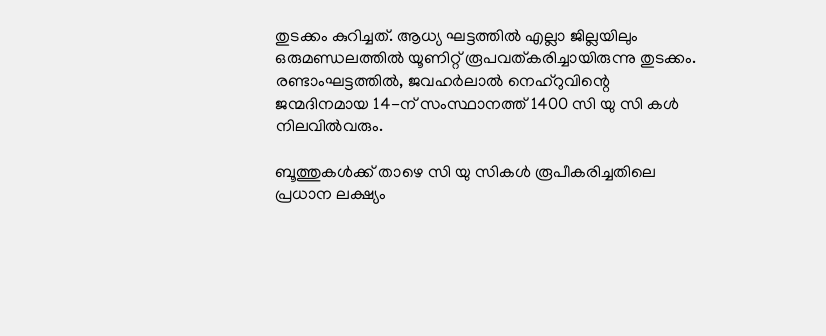തുടക്കം കുറിച്ചത്. ആധ്യ ഘട്ടത്തില്‍ എല്ലാ ജില്ലയിലും ഒരുമണ്ഡലത്തിൽ യൂണിറ്റ്‌ രൂപവത്കരിച്ചായിരുന്നു തുടക്കം. രണ്ടാംഘട്ടത്തിൽ, ജവഹർലാൽ നെഹ്‌റുവിന്റെ ജന്മദിനമായ 14-ന് സംസ്ഥാനത്ത് 1400 സി യു സി കൾ നിലവിൽവരും.

ബൂത്തുകള്‍ക്ക് താഴെ സി യു സികള്‍ രൂപീകരിച്ചതിലെ പ്രധാന ലക്ഷ്യം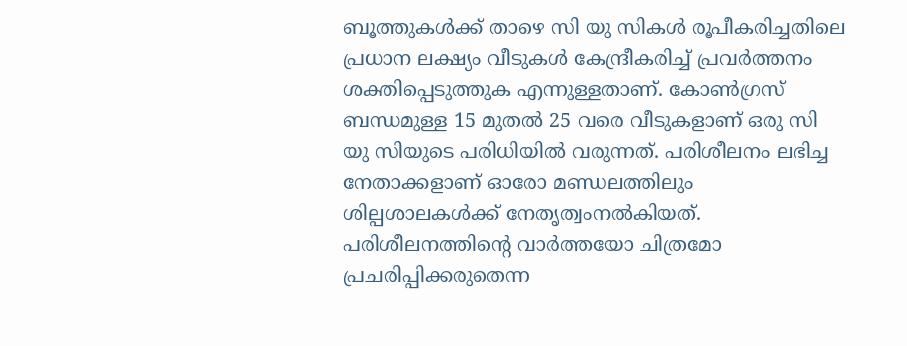ബൂത്തുകള്‍ക്ക് താഴെ സി യു സികള്‍ രൂപീകരിച്ചതിലെ പ്രധാന ലക്ഷ്യം വീടുകള്‍ കേന്ദ്രീകരിച്ച് പ്രവര്‍ത്തനം ശക്തിപ്പെടുത്തുക എന്നുള്ളതാണ്. കോണ്‍ഗ്രസ് ബന്ധമുള്ള 15 മുതല്‍ 25 വരെ വീടുകളാണ് ഒരു സി യു സിയുടെ പരിധിയില്‍ വരുന്നത്. പരിശീലനം ലഭിച്ച നേതാക്കളാണ് ഓരോ മണ്ഡലത്തിലും ശില്പശാലകൾക്ക് നേതൃത്വംനൽകിയത്. പരിശീലനത്തിന്റെ വാര്‍ത്തയോ ചിത്രമോ പ്രചരിപ്പിക്കരുതെന്ന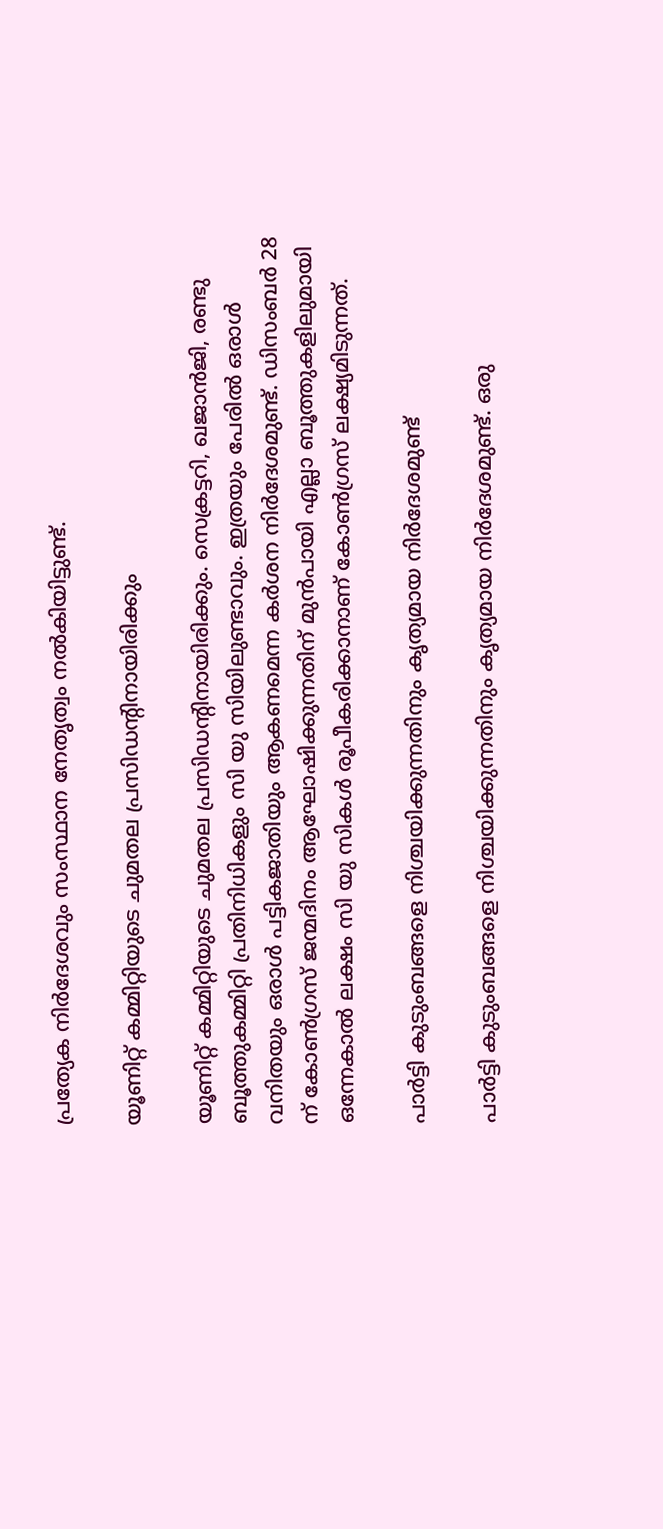പ്രത്യേക നിര്‍ദേശവും സംസ്ഥാന നേതൃത്വം നല്‍കിയിട്ടുണ്ട്.

യൂണിറ്റ് കമ്മിറ്റിയുടെ ചുമതല പ്രസിഡന്റിനായിരിക്കും

യൂണിറ്റ് കമ്മിറ്റിയുടെ ചുമതല പ്രസിഡന്റിനായിരിക്കും. സെക്രട്ടറി, ഖജാൻജി, രണ്ടു ബൂത്തുകമ്മിറ്റി പ്രതിനിധികളും സി യു സിയിലുണ്ടാവും. ഇത്രയും പേരില്‍ ഒരാൾ വനിതയും ഒരാൾ പട്ടികജാതിയും ആകണമെന്ന കര്‍ശന നിര്‍ദേശമുണ്ട്. ഡിസംബര്‍ 28 ന് കോണ്‍ഗ്രസ് ജന്മദിനം ആഘോഷിക്കുന്നതിന് മുന്‍പായി എല്ലാ ബൂത്തുകളിലുമായി ഒന്നേകാല്‍ ലക്ഷം സി യു സികള്‍ രൂപീകരിക്കാനാണ് കോണ്‍ഗ്രസ് ലക്ഷ്യമിടുന്നത്.

പാര്‍ട്ടി കുടുംബങ്ങളെ നിശ്ചയിക്കുന്നതിനും കൃത്യമായ നിര്‍ദേശമുണ്ട്

പാര്‍ട്ടി കുടുംബങ്ങളെ നിശ്ചയിക്കുന്നതിനും കൃത്യമായ നിര്‍ദേശമുണ്ട്. ഒരു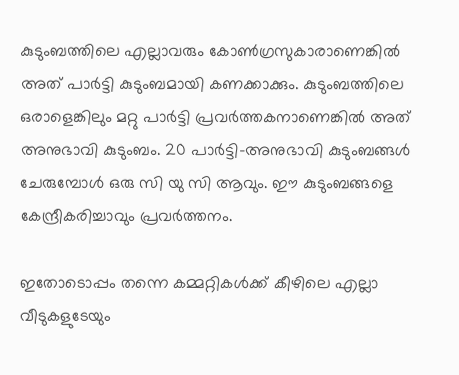കുടുംബത്തിലെ എല്ലാവരും കോണ്‍ഗ്രസുകാരാണെങ്കില്‍ അത് പാര്‍ട്ടി കുടുംബമായി കണക്കാക്കും. കുടുംബത്തിലെ ഒരാളെങ്കിലും മറ്റു പാർട്ടി പ്രവർത്തകനാണെങ്കിൽ അത് അനുഭാവി കുടുംബം. 20 പാർട്ടി-അനുഭാവി കുടുംബങ്ങൾ ചേരുമ്പോൾ ഒരു സി യു സി ആവും. ഈ കുടുംബങ്ങളെ കേന്ദ്രീകരിച്ചാവും പ്രവര്‍ത്തനം.

ഇതോടൊപ്പം തന്നെ കമ്മറ്റികള്‍ക്ക് കീഴിലെ എല്ലാ വീടുകളുടേയും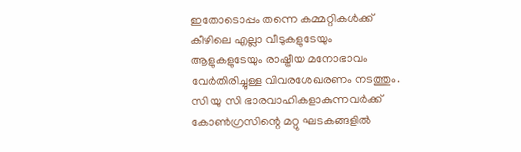ഇതോടൊപ്പം തന്നെ കമ്മറ്റികള്‍ക്ക് കീഴിലെ എല്ലാ വീടുകളുടേയും ആളുകളുടേയും രാഷ്ട്രീയ മനോഭാവം വേര്‍തിരിച്ചുള്ള വിവരശേഖരണം നടത്തും. സി യു സി ഭാരവാഹികളാകുന്നവർക്ക് കോൺഗ്രസിന്റെ മറ്റു ഘടകങ്ങളിൽ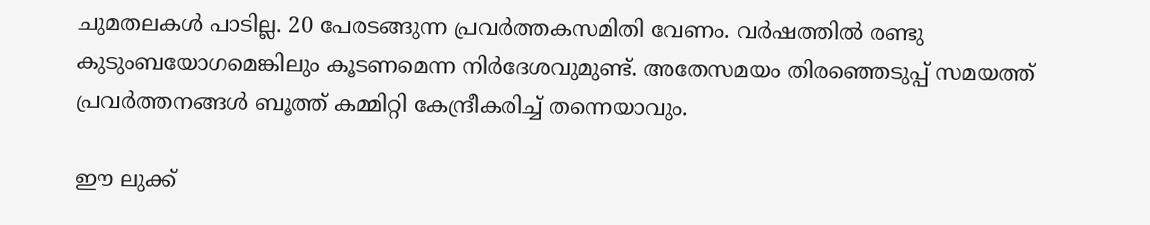ചുമതലകൾ പാടില്ല. 20 പേരടങ്ങുന്ന പ്രവർത്തകസമിതി വേണം. വർഷത്തിൽ രണ്ടു കുടുംബയോഗമെങ്കിലും കൂടണമെന്ന നിര്‍ദേശവുമുണ്ട്. അതേസമയം തിരഞ്ഞെടുപ്പ് സമയത്ത് പ്രവര്‍ത്തനങ്ങള്‍ ബൂത്ത് കമ്മിറ്റി കേന്ദ്രീകരിച്ച് തന്നെയാവും.

ഈ ലുക്ക്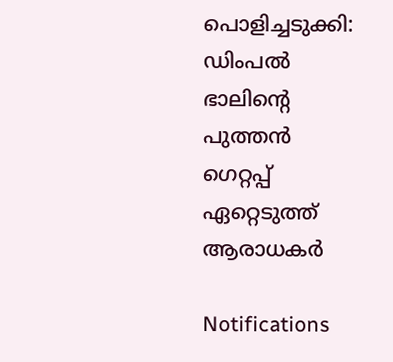പൊളിച്ചടുക്കി: ഡിംപല്‍ ഭാലിന്റെ പുത്തന്‍ ഗെറ്റപ്പ് ഏറ്റെടുത്ത് ആരാധകര്‍

Notifications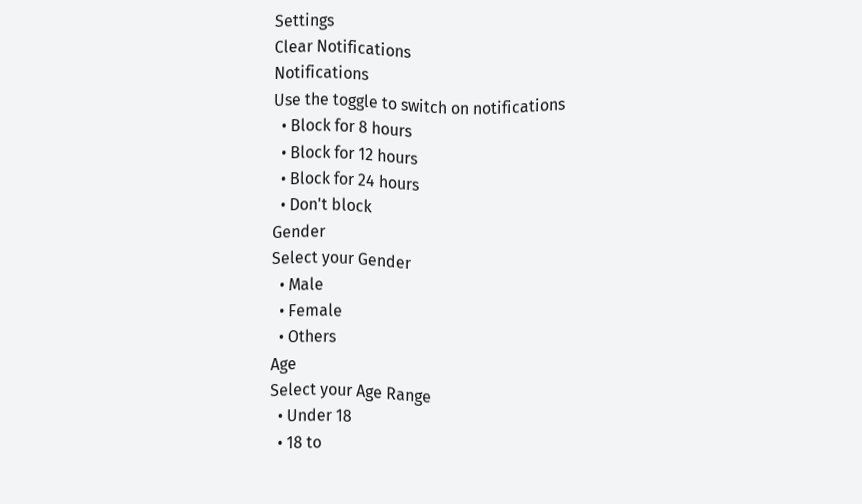Settings
Clear Notifications
Notifications
Use the toggle to switch on notifications
  • Block for 8 hours
  • Block for 12 hours
  • Block for 24 hours
  • Don't block
Gender
Select your Gender
  • Male
  • Female
  • Others
Age
Select your Age Range
  • Under 18
  • 18 to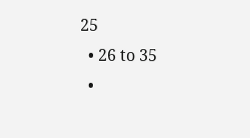25
  • 26 to 35
  •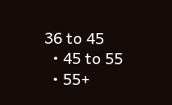36 to 45
  • 45 to 55
  • 55+